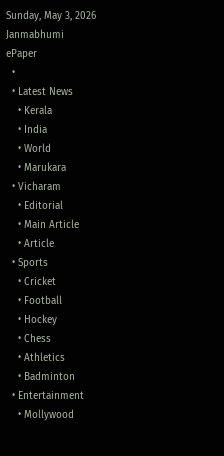Sunday, May 3, 2026
Janmabhumi
ePaper
  •
  • Latest News
    • Kerala
    • India
    • World
    • Marukara
  • Vicharam
    • Editorial
    • Main Article
    • Article
  • Sports
    • Cricket
    • Football
    • Hockey
    • Chess
    • Athletics
    • Badminton
  • Entertainment
    • Mollywood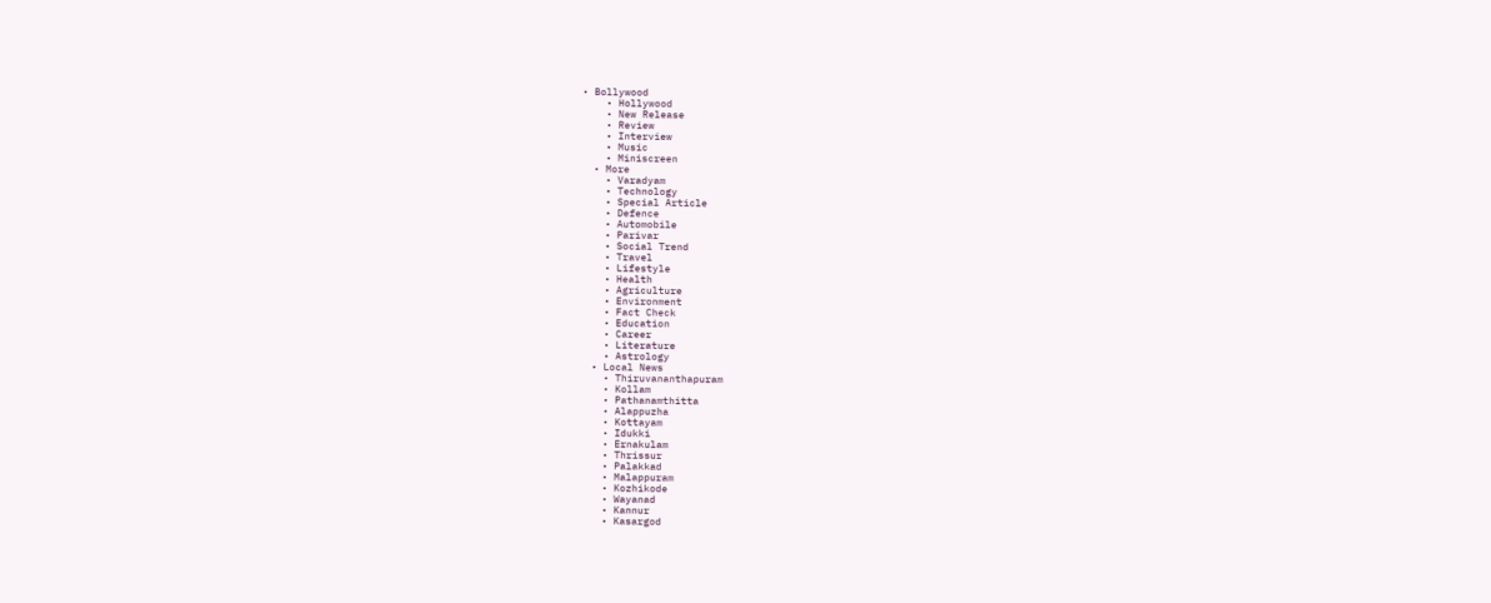• Bollywood
    • Hollywood
    • New Release
    • Review
    • Interview
    • Music
    • Miniscreen
  • More
    • Varadyam
    • Technology
    • Special Article
    • Defence
    • Automobile
    • Parivar
    • Social Trend
    • Travel
    • Lifestyle
    • Health
    • Agriculture
    • Environment
    • Fact Check
    • Education
    • Career
    • Literature
    • Astrology
  • Local News
    • Thiruvananthapuram
    • Kollam
    • Pathanamthitta
    • Alappuzha
    • Kottayam
    • Idukki
    • Ernakulam
    • Thrissur
    • Palakkad
    • Malappuram
    • Kozhikode
    • Wayanad
    • Kannur
    • Kasargod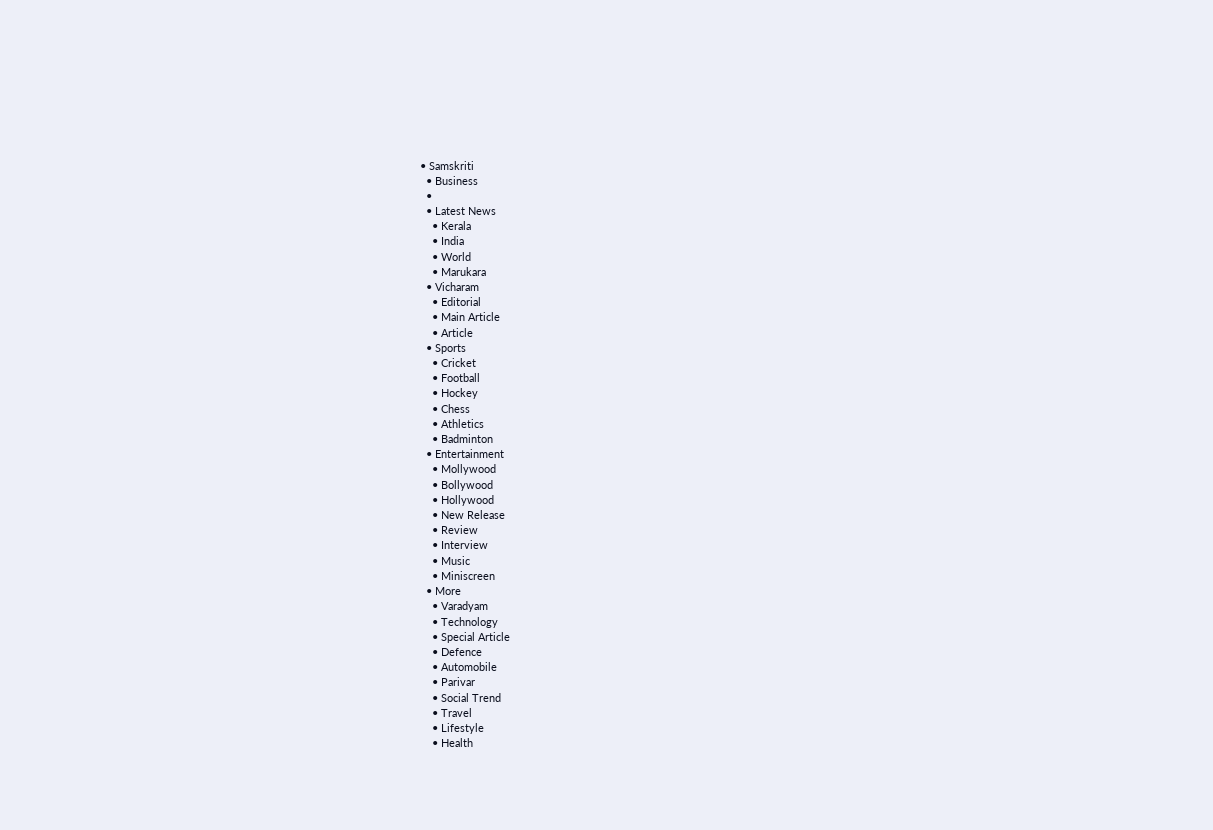• Samskriti
  • Business
  •
  • Latest News
    • Kerala
    • India
    • World
    • Marukara
  • Vicharam
    • Editorial
    • Main Article
    • Article
  • Sports
    • Cricket
    • Football
    • Hockey
    • Chess
    • Athletics
    • Badminton
  • Entertainment
    • Mollywood
    • Bollywood
    • Hollywood
    • New Release
    • Review
    • Interview
    • Music
    • Miniscreen
  • More
    • Varadyam
    • Technology
    • Special Article
    • Defence
    • Automobile
    • Parivar
    • Social Trend
    • Travel
    • Lifestyle
    • Health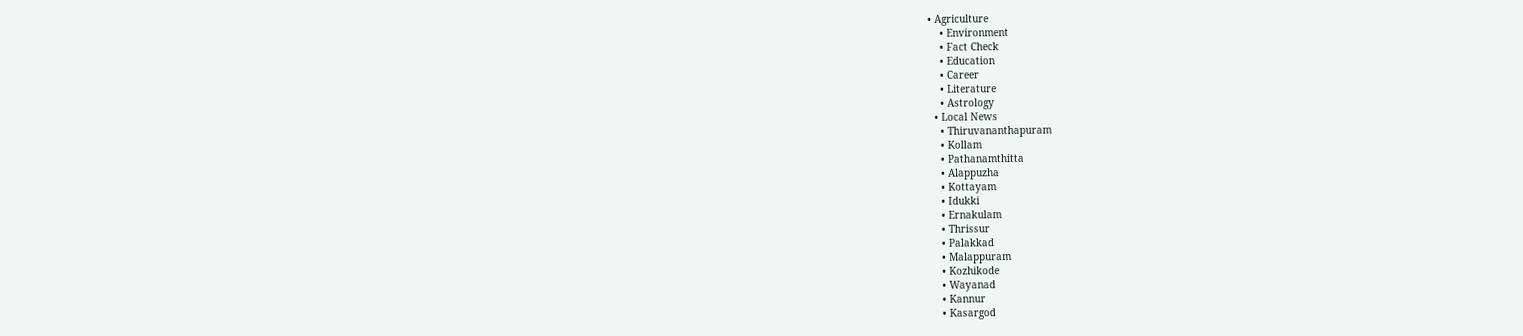• Agriculture
    • Environment
    • Fact Check
    • Education
    • Career
    • Literature
    • Astrology
  • Local News
    • Thiruvananthapuram
    • Kollam
    • Pathanamthitta
    • Alappuzha
    • Kottayam
    • Idukki
    • Ernakulam
    • Thrissur
    • Palakkad
    • Malappuram
    • Kozhikode
    • Wayanad
    • Kannur
    • Kasargod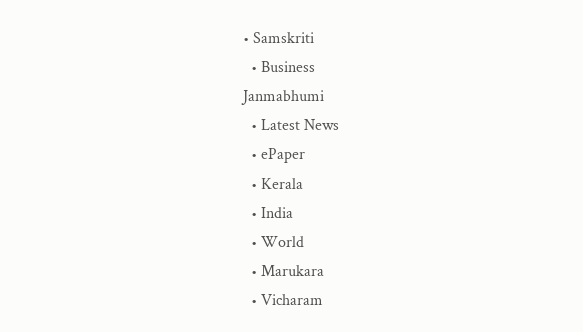• Samskriti
  • Business
Janmabhumi
  • Latest News
  • ePaper
  • Kerala
  • India
  • World
  • Marukara
  • Vicharam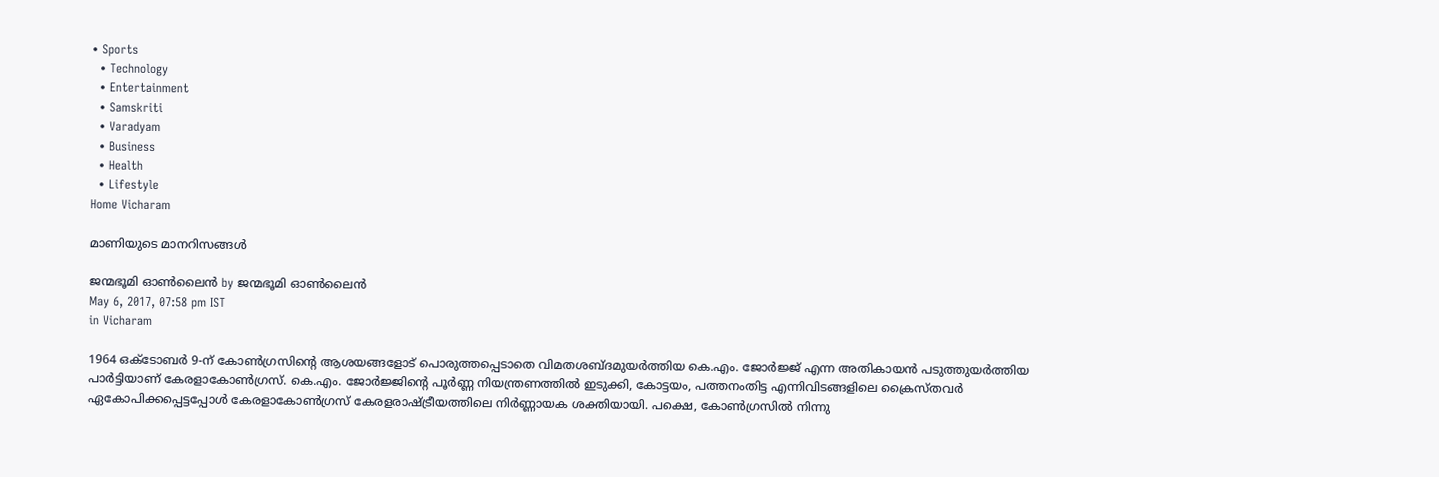• Sports
  • Technology
  • Entertainment
  • Samskriti
  • Varadyam
  • Business
  • Health
  • Lifestyle
Home Vicharam

മാണിയുടെ മാനറിസങ്ങള്‍

ജന്മഭൂമി ഓണ്‍ലൈന്‍ by ജന്മഭൂമി ഓണ്‍ലൈന്‍
May 6, 2017, 07:58 pm IST
in Vicharam

1964 ഒക്‌ടോബര്‍ 9-ന് കോണ്‍ഗ്രസിന്റെ ആശയങ്ങളോട് പൊരുത്തപ്പെടാതെ വിമതശബ്ദമുയര്‍ത്തിയ കെ.എം. ജോര്‍ജ്ജ് എന്ന അതികായന്‍ പടുത്തുയര്‍ത്തിയ പാര്‍ട്ടിയാണ് കേരളാകോണ്‍ഗ്രസ്. കെ.എം. ജോര്‍ജ്ജിന്റെ പൂര്‍ണ്ണ നിയന്ത്രണത്തില്‍ ഇടുക്കി, കോട്ടയം, പത്തനംതിട്ട എന്നിവിടങ്ങളിലെ ക്രൈസ്തവര്‍ ഏകോപിക്കപ്പെട്ടപ്പോള്‍ കേരളാകോണ്‍ഗ്രസ് കേരളരാഷ്‌ട്രീയത്തിലെ നിര്‍ണ്ണായക ശക്തിയായി. പക്ഷെ, കോണ്‍ഗ്രസില്‍ നിന്നു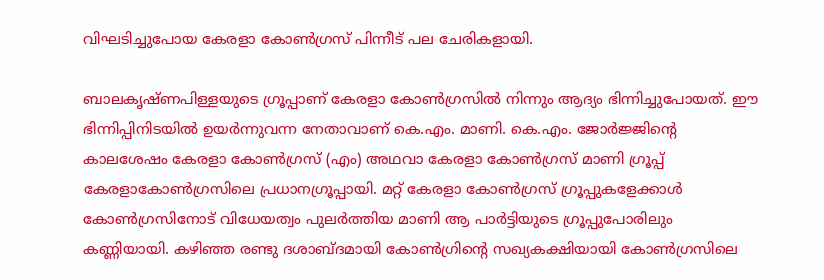വിഘടിച്ചുപോയ കേരളാ കോണ്‍ഗ്രസ് പിന്നീട് പല ചേരികളായി.

ബാലകൃഷ്ണപിള്ളയുടെ ഗ്രൂപ്പാണ് കേരളാ കോണ്‍ഗ്രസില്‍ നിന്നും ആദ്യം ഭിന്നിച്ചുപോയത്. ഈ ഭിന്നിപ്പിനിടയില്‍ ഉയര്‍ന്നുവന്ന നേതാവാണ് കെ.എം. മാണി. കെ.എം. ജോര്‍ജ്ജിന്റെ കാലശേഷം കേരളാ കോണ്‍ഗ്രസ് (എം) അഥവാ കേരളാ കോണ്‍ഗ്രസ് മാണി ഗ്രൂപ്പ് കേരളാകോണ്‍ഗ്രസിലെ പ്രധാനഗ്രൂപ്പായി. മറ്റ് കേരളാ കോണ്‍ഗ്രസ് ഗ്രൂപ്പുകളേക്കാള്‍ കോണ്‍ഗ്രസിനോട് വിധേയത്വം പുലര്‍ത്തിയ മാണി ആ പാര്‍ട്ടിയുടെ ഗ്രൂപ്പുപോരിലും കണ്ണിയായി. കഴിഞ്ഞ രണ്ടു ദശാബ്ദമായി കോണ്‍ഗ്രിന്റെ സഖ്യകക്ഷിയായി കോണ്‍ഗ്രസിലെ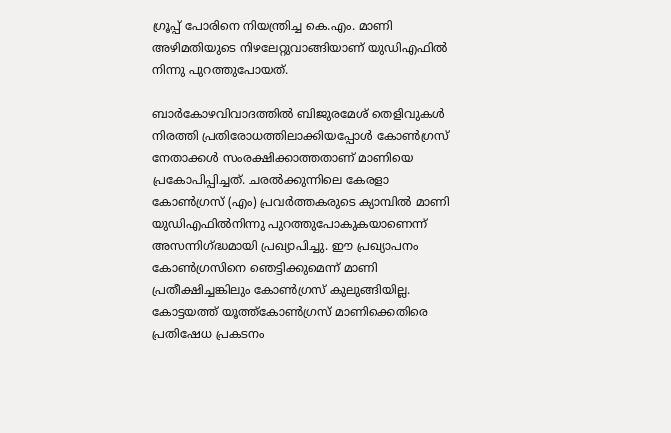ഗ്രൂപ്പ് പോരിനെ നിയന്ത്രിച്ച കെ.എം. മാണി അഴിമതിയുടെ നിഴലേറ്റുവാങ്ങിയാണ് യുഡിഎഫില്‍ നിന്നു പുറത്തുപോയത്.

ബാര്‍കോഴവിവാദത്തില്‍ ബിജുരമേശ് തെളിവുകള്‍ നിരത്തി പ്രതിരോധത്തിലാക്കിയപ്പോള്‍ കോണ്‍ഗ്രസ് നേതാക്കള്‍ സംരക്ഷിക്കാത്തതാണ് മാണിയെ പ്രകോപിപ്പിച്ചത്. ചരല്‍ക്കുന്നിലെ കേരളാ കോണ്‍ഗ്രസ് (എം) പ്രവര്‍ത്തകരുടെ ക്യാമ്പില്‍ മാണി യുഡിഎഫില്‍നിന്നു പുറത്തുപോകുകയാണെന്ന് അസന്നിഗ്‌ദ്ധമായി പ്രഖ്യാപിച്ചു. ഈ പ്രഖ്യാപനം കോണ്‍ഗ്രസിനെ ഞെട്ടിക്കുമെന്ന് മാണി പ്രതീക്ഷിച്ചങ്കിലും കോണ്‍ഗ്രസ് കുലുങ്ങിയില്ല. കോട്ടയത്ത് യൂത്ത്‌കോണ്‍ഗ്രസ് മാണിക്കെതിരെ പ്രതിഷേധ പ്രകടനം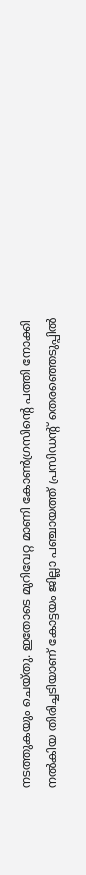നടത്തുകയും ചെയ്തു. ഇതോടെ മുറിവേറ്റ മാണി കോണ്‍ഗ്രസിന്റെ പത്തി നോക്കി നല്‍കിയ തിരിച്ചടിയാണ് കോട്ടയം ജില്ലാ പഞ്ചായത്ത് പ്രസിഡന്റ് തെരഞ്ഞെടുപ്പില്‍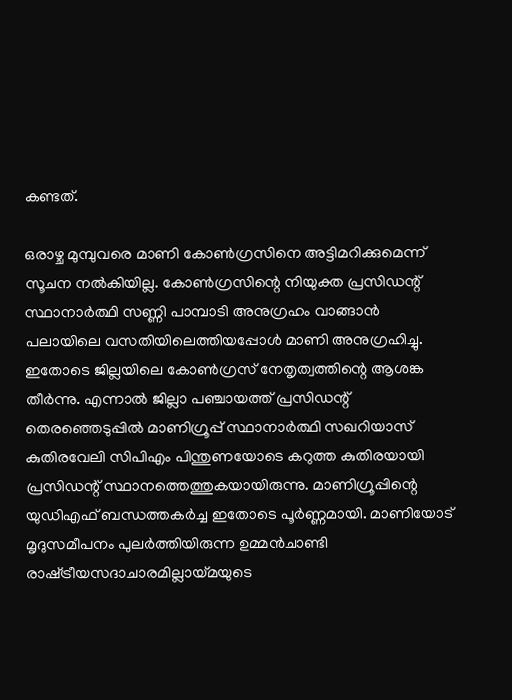കണ്ടത്.

ഒരാഴ്ച മുമ്പുവരെ മാണി കോണ്‍ഗ്രസിനെ അട്ടിമറിക്കുമെന്ന് സൂചന നല്‍കിയില്ല. കോണ്‍ഗ്രസിന്റെ നിയുക്ത പ്രസിഡന്റ് സ്ഥാനാര്‍ത്ഥി സണ്ണി പാമ്പാടി അനുഗ്രഹം വാങ്ങാന്‍ പലായിലെ വസതിയിലെത്തിയപ്പോള്‍ മാണി അനുഗ്രഹിച്ചു. ഇതോടെ ജില്ലയിലെ കോണ്‍ഗ്രസ് നേതൃത്വത്തിന്റെ ആശങ്ക തീര്‍ന്നു. എന്നാല്‍ ജില്ലാ പഞ്ചായത്ത് പ്രസിഡന്റ് തെരഞ്ഞെടുപ്പില്‍ മാണിഗ്രൂപ്പ് സ്ഥാനാര്‍ത്ഥി സഖറിയാസ് കുതിരവേലി സിപിഎം പിന്തുണയോടെ കറുത്ത കുതിരയായി പ്രസിഡന്റ് സ്ഥാനത്തെത്തുകയായിരുന്നു. മാണിഗ്രൂപ്പിന്റെ യുഡിഎഫ് ബന്ധത്തകര്‍ച്ച ഇതോടെ പൂര്‍ണ്ണമായി. മാണിയോട് മൃദുസമീപനം പുലര്‍ത്തിയിരുന്ന ഉമ്മന്‍ചാണ്ടി രാഷ്‌ട്രീയസദാചാരമില്ലായ്‌മയുടെ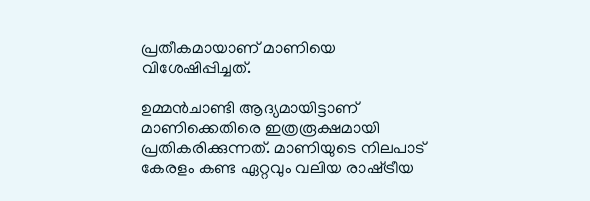പ്രതീകമായാണ് മാണിയെ വിശേഷിപ്പിച്ചത്.

ഉമ്മന്‍ചാണ്ടി ആദ്യമായിട്ടാണ് മാണിക്കെതിരെ ഇത്രരൂക്ഷമായി പ്രതികരിക്കുന്നത്. മാണിയുടെ നിലപാട് കേരളം കണ്ട ഏറ്റവും വലിയ രാഷ്‌ട്രീയ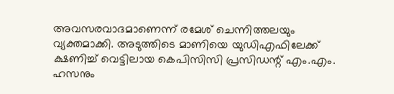അവസരവാദമാണെന്ന് രമേശ് ചെന്നിത്തലയും വ്യക്തമാക്കി. അടുത്തിടെ മാണിയെ യുഡിഎഫിലേക്ക് ക്ഷണിച്ച് വെട്ടിലായ കെപിസിസി പ്രസിഡന്റ് എം.എം. ഹസനും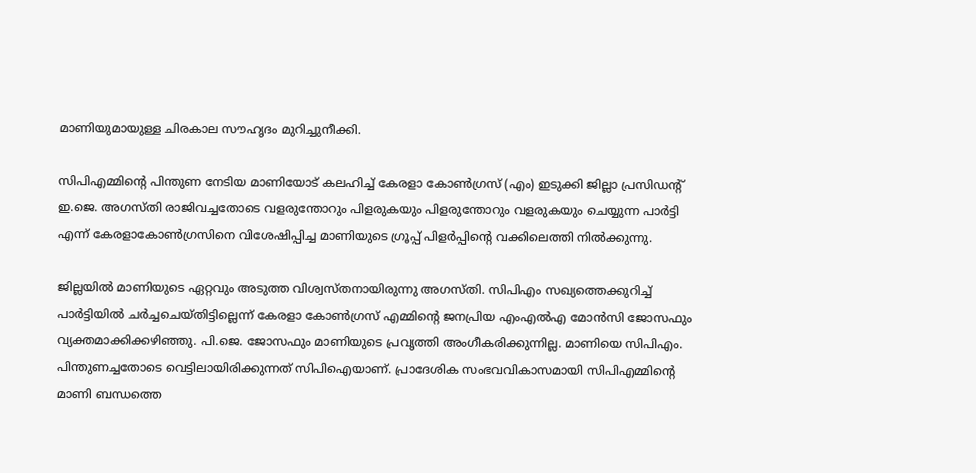മാണിയുമായുള്ള ചിരകാല സൗഹൃദം മുറിച്ചുനീക്കി.

സിപിഎമ്മിന്റെ പിന്തുണ നേടിയ മാണിയോട് കലഹിച്ച് കേരളാ കോണ്‍ഗ്രസ് (എം) ഇടുക്കി ജില്ലാ പ്രസിഡന്റ് ഇ.ജെ. അഗസ്തി രാജിവച്ചതോടെ വളരുന്തോറും പിളരുകയും പിളരുന്തോറും വളരുകയും ചെയ്യുന്ന പാര്‍ട്ടി എന്ന് കേരളാകോണ്‍ഗ്രസിനെ വിശേഷിപ്പിച്ച മാണിയുടെ ഗ്രൂപ്പ് പിളര്‍പ്പിന്റെ വക്കിലെത്തി നില്‍ക്കുന്നു.

ജില്ലയില്‍ മാണിയുടെ ഏറ്റവും അടുത്ത വിശ്വസ്തനായിരുന്നു അഗസ്തി. സിപിഎം സഖ്യത്തെക്കുറിച്ച് പാര്‍ട്ടിയില്‍ ചര്‍ച്ചചെയ്തിട്ടില്ലെന്ന് കേരളാ കോണ്‍ഗ്രസ് എമ്മിന്റെ ജനപ്രിയ എംഎല്‍എ മോന്‍സി ജോസഫും വ്യക്തമാക്കിക്കഴിഞ്ഞു. പി.ജെ. ജോസഫും മാണിയുടെ പ്രവൃത്തി അംഗീകരിക്കുന്നില്ല. മാണിയെ സിപിഎം. പിന്തുണച്ചതോടെ വെട്ടിലായിരിക്കുന്നത് സിപിഐയാണ്. പ്രാദേശിക സംഭവവികാസമായി സിപിഎമ്മിന്റെ മാണി ബന്ധത്തെ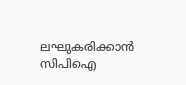ലഘുകരിക്കാന്‍ സിപിഐ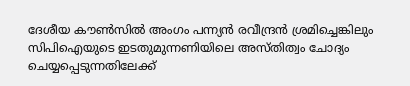ദേശീയ കൗണ്‍സില്‍ അംഗം പന്ന്യന്‍ രവീന്ദ്രന്‍ ശ്രമിച്ചെങ്കിലും സിപിഐയുടെ ഇടതുമുന്നണിയിലെ അസ്തിത്വം ചോദ്യം ചെയ്യപ്പെടുന്നതിലേക്ക്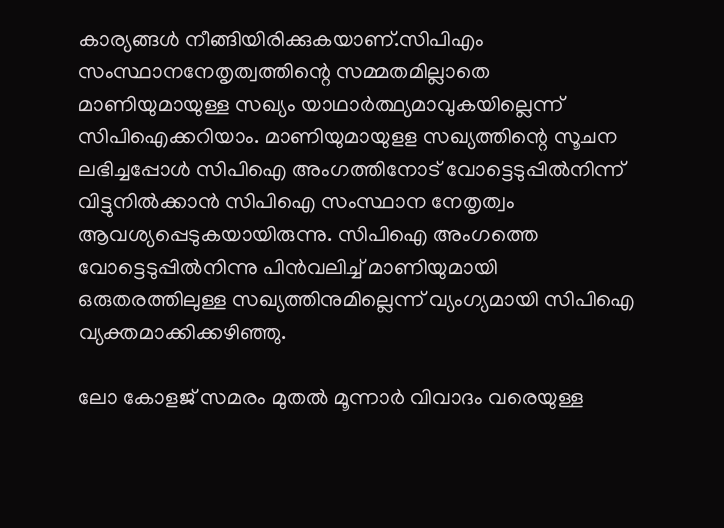കാര്യങ്ങള്‍ നീങ്ങിയിരിക്കുകയാണ്.സിപിഎം സംസ്ഥാനനേതൃത്വത്തിന്റെ സമ്മതമില്ലാതെ മാണിയുമായുള്ള സഖ്യം യാഥാര്‍ത്ഥ്യമാവുകയില്ലെന്ന് സിപിഐക്കറിയാം. മാണിയുമായുളള സഖ്യത്തിന്റെ സൂചന ലഭിച്ചപ്പോള്‍ സിപിഐ അംഗത്തിനോട് വോട്ടെടുപ്പില്‍നിന്ന് വിട്ടുനില്‍ക്കാന്‍ സിപിഐ സംസ്ഥാന നേതൃത്വം ആവശ്യപ്പെടുകയായിരുന്നു. സിപിഐ അംഗത്തെ വോട്ടെടുപ്പില്‍നിന്നു പിന്‍വലിച്ച് മാണിയുമായി ഒരുതരത്തിലുള്ള സഖ്യത്തിനുമില്ലെന്ന് വ്യംഗ്യമായി സിപിഐ വ്യക്തമാക്കിക്കഴിഞ്ഞു.

ലോ കോളജ് സമരം മുതല്‍ മൂന്നാര്‍ വിവാദം വരെയുള്ള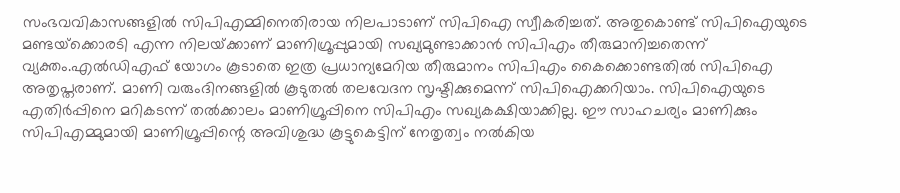സംഭവവികാസങ്ങളില്‍ സിപിഎമ്മിനെതിരായ നിലപാടാണ് സിപിഐ സ്വീകരിച്ചത്. അതുകൊണ്ട് സിപിഐയുടെ മണ്ടയ്‌ക്കൊരടി എന്ന നിലയ്‌ക്കാണ് മാണിഗ്രൂപ്പുമായി സഖ്യമുണ്ടാക്കാന്‍ സിപിഎം തീരുമാനിച്ചതെന്ന് വ്യക്തം.എല്‍ഡിഎഫ് യോഗം കൂടാതെ ഇത്ര പ്രധാന്യമേറിയ തീരുമാനം സിപിഎം കൈക്കൊണ്ടതില്‍ സിപിഐ അതൃപ്തരാണ്. മാണി വരുംദിനങ്ങളില്‍ കൂടുതല്‍ തലവേദന സൃഷ്ടിക്കുമെന്ന് സിപിഐക്കറിയാം. സിപിഐയുടെ എതിര്‍പ്പിനെ മറികടന്ന് തല്‍ക്കാലം മാണിഗ്രൂപ്പിനെ സിപിഎം സഖ്യകക്ഷിയാക്കില്ല. ഈ സാഹചര്യം മാണിക്കും സിപിഎമ്മുമായി മാണിഗ്രൂപ്പിന്റെ അവിശുദ്ധ കൂട്ടുകെട്ടിന് നേതൃത്വം നല്‍കിയ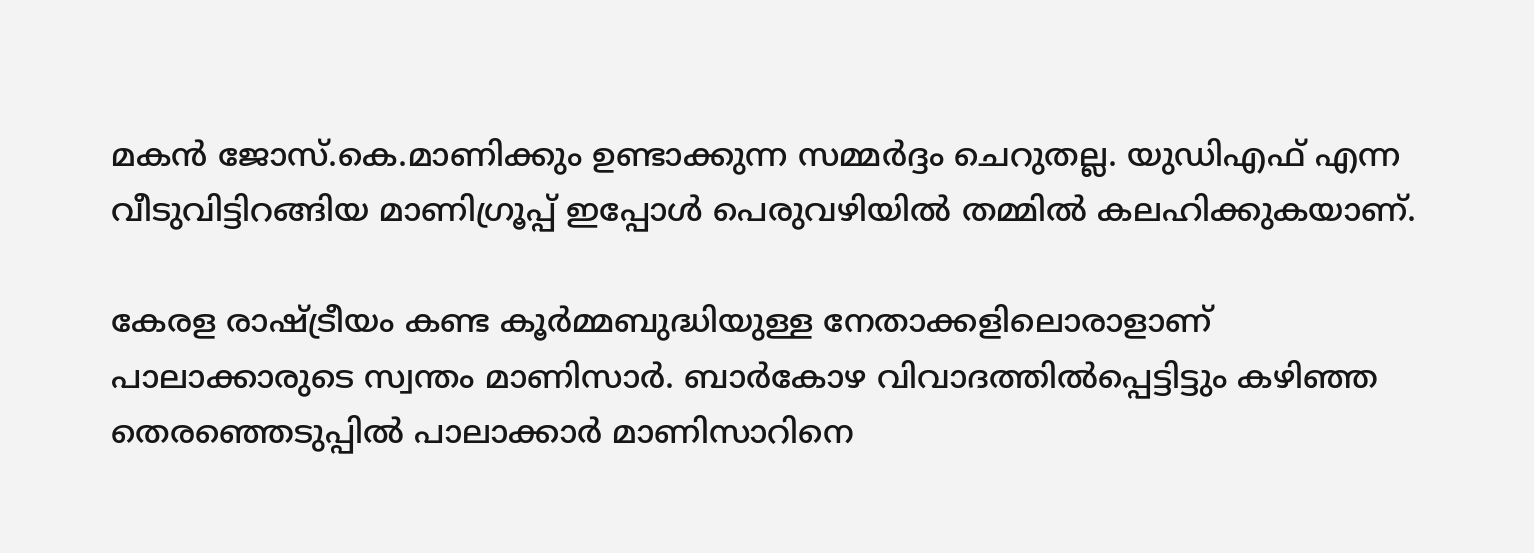മകന്‍ ജോസ്.കെ.മാണിക്കും ഉണ്ടാക്കുന്ന സമ്മര്‍ദ്ദം ചെറുതല്ല. യുഡിഎഫ് എന്ന വീടുവിട്ടിറങ്ങിയ മാണിഗ്രൂപ്പ് ഇപ്പോള്‍ പെരുവഴിയില്‍ തമ്മില്‍ കലഹിക്കുകയാണ്.

കേരള രാഷ്‌ട്രീയം കണ്ട കൂര്‍മ്മബുദ്ധിയുള്ള നേതാക്കളിലൊരാളാണ് പാലാക്കാരുടെ സ്വന്തം മാണിസാര്‍. ബാര്‍കോഴ വിവാദത്തില്‍പ്പെട്ടിട്ടും കഴിഞ്ഞ തെരഞ്ഞെടുപ്പില്‍ പാലാക്കാര്‍ മാണിസാറിനെ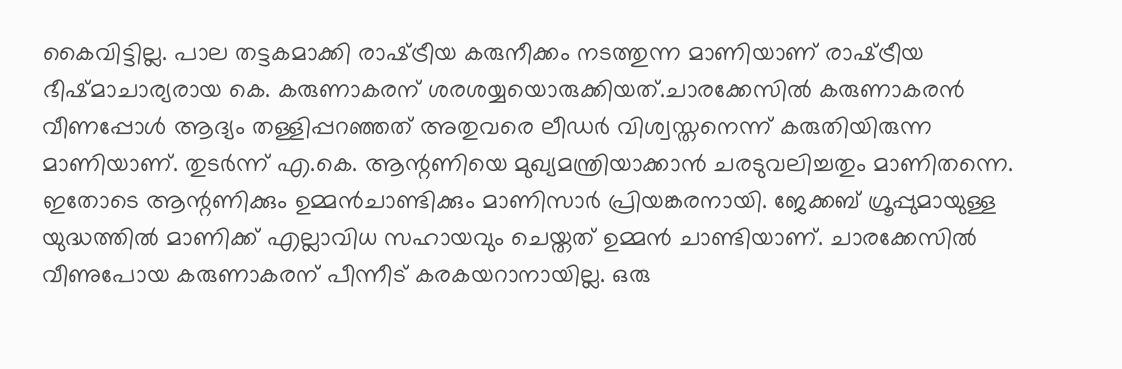കൈവിട്ടില്ല. പാല തട്ടകമാക്കി രാഷ്‌ട്രീയ കരുനീക്കം നടത്തുന്ന മാണിയാണ് രാഷ്‌ട്രീയ ഭീഷ്മാചാര്യരായ കെ. കരുണാകരന് ശരശയ്യയൊരുക്കിയത്.ചാരക്കേസില്‍ കരുണാകരന്‍ വീണപ്പോള്‍ ആദ്യം തള്ളിപ്പറഞ്ഞത് അതുവരെ ലീഡര്‍ വിശ്വസ്തനെന്ന് കരുതിയിരുന്ന മാണിയാണ്. തുടര്‍ന്ന് എ.കെ. ആന്റണിയെ മുഖ്യമന്ത്രിയാക്കാന്‍ ചരടുവലിച്ചതും മാണിതന്നെ. ഇതോടെ ആന്റണിക്കും ഉമ്മന്‍ചാണ്ടിക്കും മാണിസാര്‍ പ്രിയങ്കരനായി. ജേക്കബ് ഗ്രൂപ്പുമായുള്ള യുദ്ധത്തില്‍ മാണിക്ക് എല്ലാവിധ സഹായവും ചെയ്തത് ഉമ്മന്‍ ചാണ്ടിയാണ്. ചാരക്കേസില്‍ വീണുപോയ കരുണാകരന് പീന്നീട് കരകയറാനായില്ല. ഒരു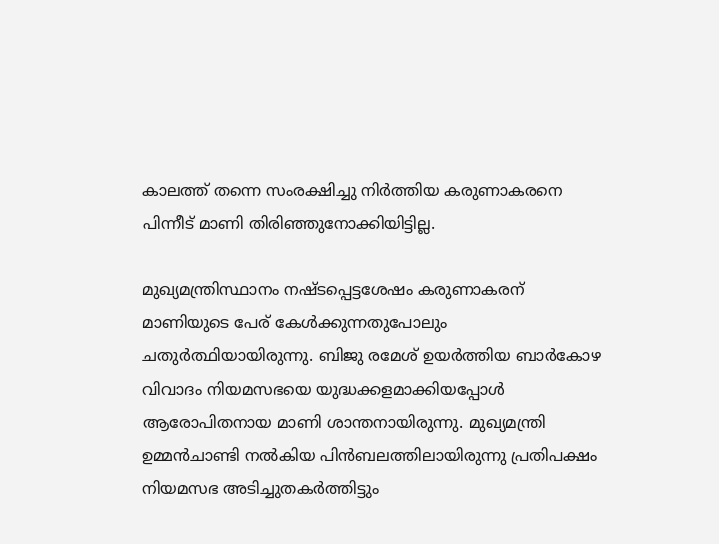കാലത്ത് തന്നെ സംരക്ഷിച്ചു നിര്‍ത്തിയ കരുണാകരനെ പിന്നീട് മാണി തിരിഞ്ഞുനോക്കിയിട്ടില്ല.

മുഖ്യമന്ത്രിസ്ഥാനം നഷ്ടപ്പെട്ടശേഷം കരുണാകരന് മാണിയുടെ പേര് കേള്‍ക്കുന്നതുപോലും ചതുര്‍ത്ഥിയായിരുന്നു. ബിജു രമേശ് ഉയര്‍ത്തിയ ബാര്‍കോഴ വിവാദം നിയമസഭയെ യുദ്ധക്കളമാക്കിയപ്പോള്‍ ആരോപിതനായ മാണി ശാന്തനായിരുന്നു. മുഖ്യമന്ത്രി ഉമ്മന്‍ചാണ്ടി നല്‍കിയ പിന്‍ബലത്തിലായിരുന്നു പ്രതിപക്ഷം നിയമസഭ അടിച്ചുതകര്‍ത്തിട്ടും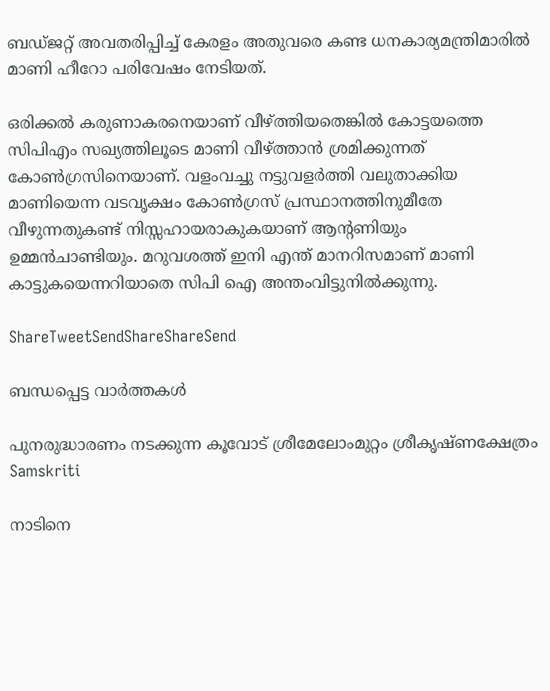ബഡ്ജറ്റ് അവതരിപ്പിച്ച് കേരളം അതുവരെ കണ്ട ധനകാര്യമന്ത്രിമാരില്‍ മാണി ഹീറോ പരിവേഷം നേടിയത്.

ഒരിക്കല്‍ കരുണാകരനെയാണ് വീഴ്‌ത്തിയതെങ്കില്‍ കോട്ടയത്തെ സിപിഎം സഖ്യത്തിലൂടെ മാണി വീഴ്‌ത്താന്‍ ശ്രമിക്കുന്നത് കോണ്‍ഗ്രസിനെയാണ്. വളംവച്ചു നട്ടുവളര്‍ത്തി വലുതാക്കിയ മാണിയെന്ന വടവൃക്ഷം കോണ്‍ഗ്രസ് പ്രസ്ഥാനത്തിനുമീതേ വീഴുന്നതുകണ്ട് നിസ്സഹായരാകുകയാണ് ആന്റണിയും ഉമ്മന്‍ചാണ്ടിയും. മറുവശത്ത് ഇനി എന്ത് മാനറിസമാണ് മാണി കാട്ടുകയെന്നറിയാതെ സിപി ഐ അന്തംവിട്ടുനില്‍ക്കുന്നു.

ShareTweetSendShareShareSend

ബന്ധപ്പെട്ട വാര്‍ത്തകള്‍

പുനരുദ്ധാരണം നടക്കുന്ന കൂവോട് ശ്രീമേലോംമുറ്റം ശ്രീകൃഷ്ണക്ഷേത്രം
Samskriti

നാടിനെ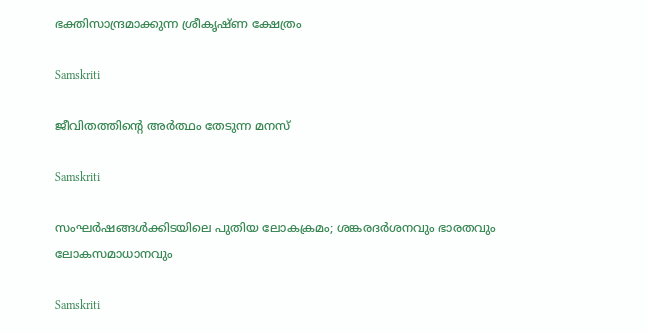ഭക്തിസാന്ദ്രമാക്കുന്ന ശ്രീകൃഷ്ണ ക്ഷേത്രം

Samskriti

ജീവിതത്തിന്റെ അര്‍ത്ഥം തേടുന്ന മനസ്

Samskriti

സംഘര്‍ഷങ്ങള്‍ക്കിടയിലെ പുതിയ ലോകക്രമം; ശങ്കരദര്‍ശനവും ഭാരതവും ലോകസമാധാനവും

Samskriti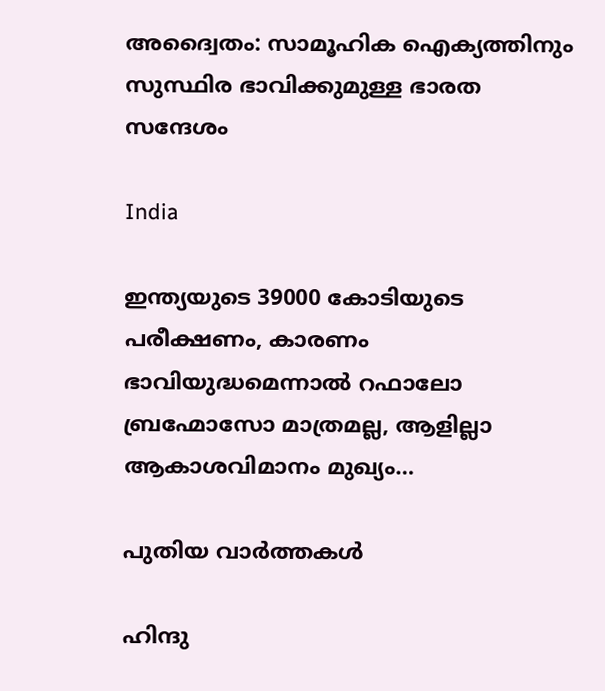അദ്വൈതം: സാമൂഹിക ഐക്യത്തിനും സുസ്ഥിര ഭാവിക്കുമുള്ള ഭാരത സന്ദേശം

India

ഇന്ത്യയുടെ 39000 കോടിയുടെ പരീക്ഷണം, കാരണം ഭാവിയുദ്ധമെന്നാല്‍ റഫാലോ ബ്രഹ്മോസോ മാത്രമല്ല, ആളില്ലാ ആകാശവിമാനം മുഖ്യം…

പുതിയ വാര്‍ത്തകള്‍

ഹിന്ദു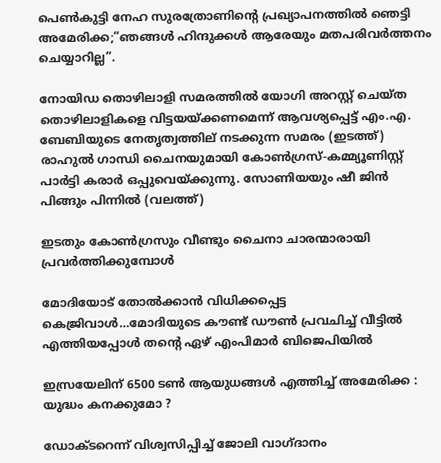പെണ്‍കുട്ടി നേഹ സുരത്രോണിന്റെ പ്രഖ്യാപനത്തില്‍ ഞെട്ടി അമേരിക്ക;”ഞങ്ങള്‍ ഹിന്ദുക്കള്‍ ആരേയും മതപരിവര്‍ത്തനം ചെയ്യാറില്ല”.

നോയിഡ തൊഴിലാളി സമരത്തില്‍ യോഗി അറസ്റ്റ് ചെയ്ത തൊഴിലാളികളെ വിട്ടയയ്ക്കണമെന്ന് ആവശ്യപ്പെട്ട് എം.എ. ബേബിയുടെ നേതൃത്വത്തില‍് നടക്കുന്ന സമരം (ഇടത്ത്) രാഹുല്‍ ഗാന്ധി ചൈനയുമായി കോണ്‍ഗ്രസ്-കമ്മ്യൂണിസ്റ്റ് പാര്‍ട്ടി കരാര്‍ ഒപ്പുവെയ്ക്കുന്നു. സോണിയയും ഷീ ജിന്‍ പിങ്ങും പിന്നില്‍ (വലത്ത്)

ഇടതും കോണ്‍ഗ്രസും വീണ്ടും ചൈനാ ചാരന്മാരായി പ്രവര്‍ത്തിക്കുമ്പോള്‍

മോദിയോട് തോല്‍ക്കാന്‍ വിധിക്കപ്പെട്ട കെജ്രിവാള്‍…മോദിയുടെ കൗണ്ട് ഡൗണ്‍ പ്രവചിച്ച് വീട്ടില്‍ എത്തിയപ്പോള്‍ തന്റെ ഏഴ് എംപിമാർ ബിജെപിയിൽ

ഇസ്രയേലിന് 6500 ടൺ ആയുധങ്ങൾ എത്തിച്ച് അമേരിക്ക : യുദ്ധം കനക്കുമോ ?

ഡോക്ടറെന്ന് വിശ്വസിപ്പിച്ച് ജോലി വാഗ്ദാനം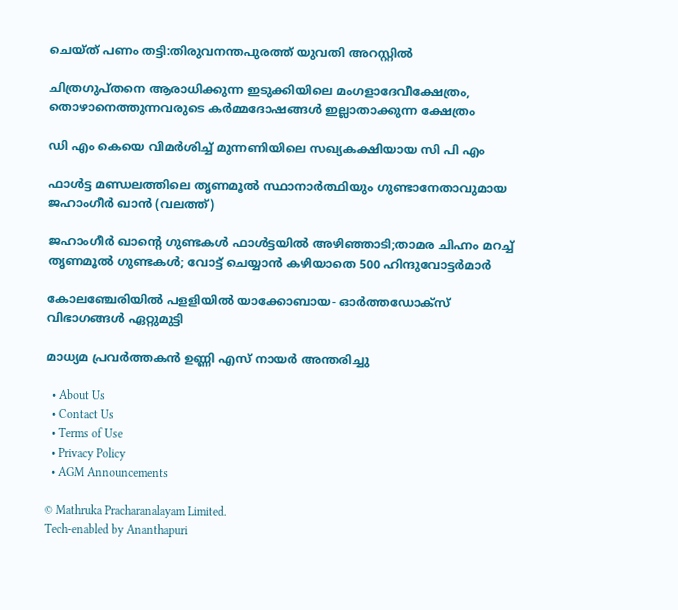ചെയ്ത് പണം തട്ടി:തിരുവനന്തപുരത്ത് യുവതി അറസ്റ്റില്‍

ചിത്രഗുപ്തനെ ആരാധിക്കുന്ന ഇടുക്കിയിലെ മംഗളാദേവീക്ഷേത്രം, തൊഴാനെത്തുന്നവരുടെ കര്‍മ്മദോഷങ്ങള്‍ ഇല്ലാതാക്കുന്ന ക്ഷേത്രം

ഡി എം കെയെ വിമര്‍ശിച്ച് മുന്നണിയിലെ സഖ്യകക്ഷിയായ സി പി എം

ഫാള്‍ട്ട മണ്ഡലത്തിലെ തൃണമൂല്‍ സ്ഥാനാര്‍ത്ഥിയും ഗുണ്ടാനേതാവുമായ ജഹാംഗീര്‍ ഖാന്‍ (വലത്ത്)

ജഹാംഗീര്‍ ഖാന്റെ ഗുണ്ടകള്‍ ഫാള്‍ട്ടയില്‍ അഴിഞ്ഞാടി;താമര ചിഹ്നം മറച്ച് തൃണമൂല്‍ ഗുണ്ടകള്‍; വോട്ട് ചെയ്യാന്‍ കഴിയാതെ 500 ഹിന്ദുവോട്ടര്‍മാര്‍

കോലഞ്ചേരിയില്‍ പളളിയില്‍ യാക്കോബായ- ഓര്‍ത്തഡോക്‌സ് വിഭാഗങ്ങള്‍ ഏറ്റുമുട്ടി

മാധ്യമ പ്രവര്‍ത്തകന്‍ ഉണ്ണി എസ് നായര്‍ അന്തരിച്ചു

  • About Us
  • Contact Us
  • Terms of Use
  • Privacy Policy
  • AGM Announcements

© Mathruka Pracharanalayam Limited.
Tech-enabled by Ananthapuri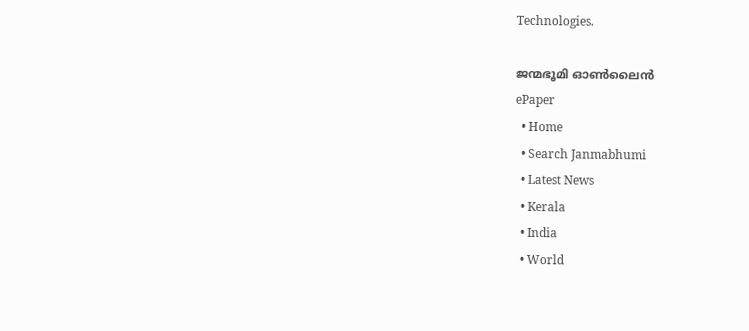Technologies.

ജന്മഭൂമി ഓണ്‍ലൈന്‍
ePaper
  • Home
  • Search Janmabhumi
  • Latest News
  • Kerala
  • India
  • World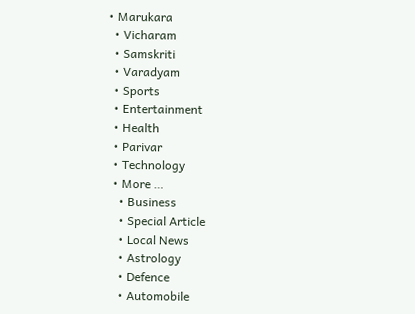• Marukara
  • Vicharam
  • Samskriti
  • Varadyam
  • Sports
  • Entertainment
  • Health
  • Parivar
  • Technology
  • More …
    • Business
    • Special Article
    • Local News
    • Astrology
    • Defence
    • Automobile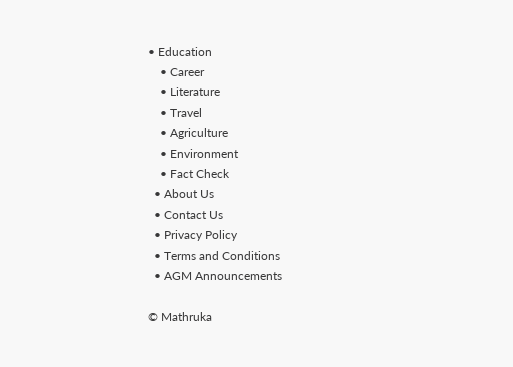• Education
    • Career
    • Literature
    • Travel
    • Agriculture
    • Environment
    • Fact Check
  • About Us
  • Contact Us
  • Privacy Policy
  • Terms and Conditions
  • AGM Announcements

© Mathruka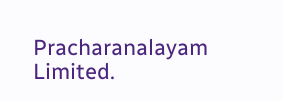Pracharanalayam Limited.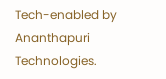Tech-enabled by Ananthapuri Technologies.